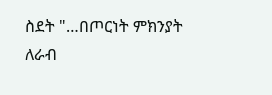ስደት "…በጦርነት ምክንያት ለራብ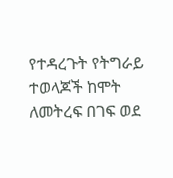የተዳረጉት የትግራይ ተወላጆች ከሞት ለመትረፍ በገፍ ወደ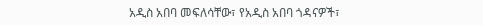አዲስ አበባ መፍለሳቸው፣ የአዲስ አበባ ጎዳናዎች፣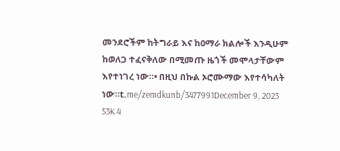መንደሮችም ከትግራይ እና ከዐማራ ክልሎች እንዲሁም ከወለጋ ተፈናቅለው በሚመጡ ዜጎች መሞላታቸውም እየተነገረ ነው።• በዚህ በኩል ኦሮሙማው እየተሳካለት ነው።t.me/zemdkunb/3477991December 9, 2023 53K 4